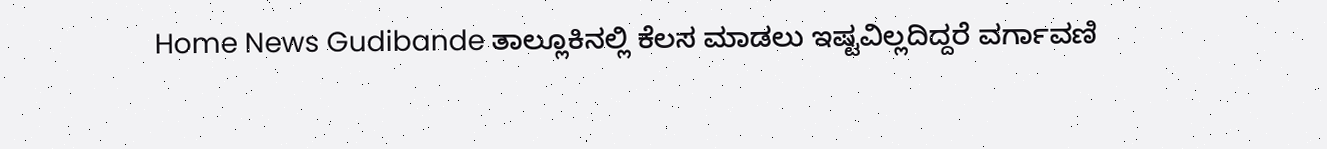Home News Gudibande ತಾಲ್ಲೂಕಿನಲ್ಲಿ ಕೆಲಸ ಮಾಡಲು ಇಷ್ಟವಿಲ್ಲದಿದ್ದರೆ ವರ್ಗಾವಣಿ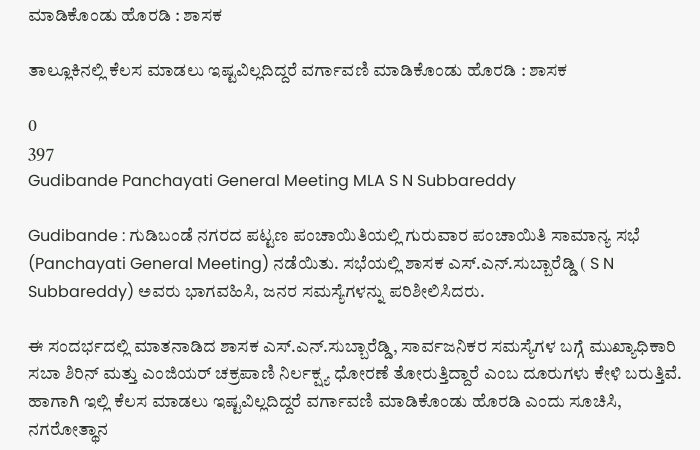ಮಾಡಿಕೊಂಡು ಹೊರಡಿ : ಶಾಸಕ

ತಾಲ್ಲೂಕಿನಲ್ಲಿ ಕೆಲಸ ಮಾಡಲು ಇಷ್ಟವಿಲ್ಲದಿದ್ದರೆ ವರ್ಗಾವಣಿ ಮಾಡಿಕೊಂಡು ಹೊರಡಿ : ಶಾಸಕ

0
397
Gudibande Panchayati General Meeting MLA S N Subbareddy

Gudibande : ಗುಡಿಬಂಡೆ ನಗರದ ಪಟ್ಟಣ ಪಂಚಾಯಿತಿಯಲ್ಲಿ ಗುರುವಾರ ಪಂಚಾಯಿತಿ ಸಾಮಾನ್ಯ ಸಭೆ (Panchayati General Meeting) ನಡೆಯಿತು. ಸಭೆಯಲ್ಲಿ ಶಾಸಕ ಎಸ್‌.ಎನ್‌.ಸುಬ್ಬಾರೆಡ್ಡಿ ( S N Subbareddy) ಅವರು ಭಾಗವಹಿಸಿ, ಜನರ ಸಮಸ್ಯೆಗಳನ್ನು ಪರಿಶೀಲಿಸಿದರು.

ಈ ಸಂದರ್ಭದಲ್ಲಿ ಮಾತನಾಡಿದ ಶಾಸಕ ಎಸ್‌.ಎನ್‌.ಸುಬ್ಬಾರೆಡ್ಡಿ, ಸಾರ್ವಜನಿಕರ ಸಮಸ್ಯೆಗಳ ಬಗ್ಗೆ ಮುಖ್ಯಾಧಿಕಾರಿ ಸಬಾ ಶಿರಿನ್ ಮತ್ತು ಎಂಜಿಯರ್‌ ಚಕ್ರಪಾಣಿ ನಿರ್ಲಕ್ಷ್ಯ ಧೋರಣೆ ತೋರುತ್ತಿದ್ದಾರೆ ಎಂಬ ದೂರುಗಳು ಕೇಳಿ ಬರುತ್ತಿವೆ. ಹಾಗಾಗಿ ಇಲ್ಲಿ ಕೆಲಸ ಮಾಡಲು ಇಷ್ಟವಿಲ್ಲದಿದ್ದರೆ ವರ್ಗಾವಣಿ ಮಾಡಿಕೊಂಡು ಹೊರಡಿ ಎಂದು ಸೂಚಿಸಿ, ನಗರೋತ್ಥಾನ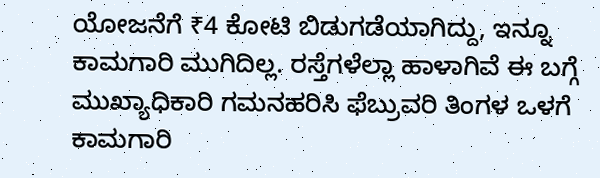ಯೋಜನೆಗೆ ₹4 ಕೋಟಿ ಬಿಡುಗಡೆಯಾಗಿದ್ದು, ಇನ್ನೂ ಕಾಮಗಾರಿ ಮುಗಿದಿಲ್ಲ. ರಸ್ತೆಗಳೆಲ್ಲಾ ಹಾಳಾಗಿವೆ ಈ ಬಗ್ಗೆ ಮುಖ್ಯಾಧಿಕಾರಿ ಗಮನಹರಿಸಿ ಫೆಬ್ರುವರಿ ತಿಂಗಳ ಒಳಗೆ ಕಾಮಗಾರಿ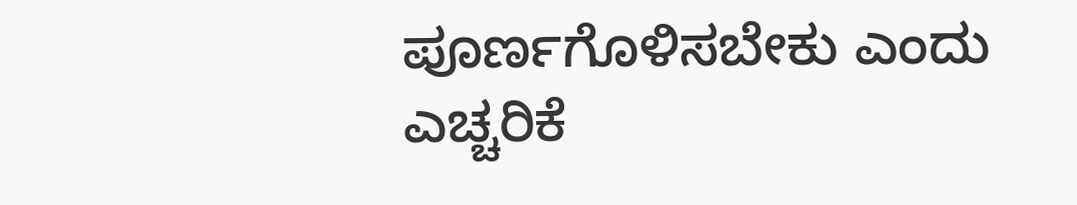ಪೂರ್ಣಗೊಳಿಸಬೇಕು ಎಂದು ಎಚ್ಚರಿಕೆ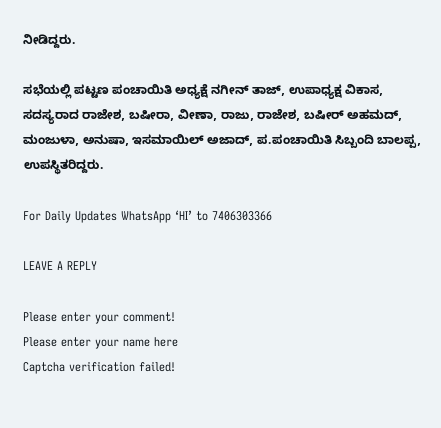ನೀಡಿದ್ದರು.

ಸಭೆಯಲ್ಲಿ ಪಟ್ಟಣ ಪಂಚಾಯಿತಿ ಅಧ್ಯಕ್ಷೆ ನಗೀನ್ ತಾಜ್, ಉಪಾಧ್ಯಕ್ಷ ವಿಕಾಸ, ಸದಸ್ಯರಾದ ರಾಜೇಶ, ಬಷೀರಾ, ವೀಣಾ, ರಾಜು, ರಾಜೇಶ, ಬಷೀರ್ ಅಹಮದ್, ಮಂಜುಳಾ, ಅನುಷಾ, ಇಸಮಾಯಿಲ್ ಅಜಾದ್, ಪ.ಪಂಚಾಯಿತಿ ಸಿಬ್ಬಂದಿ ಬಾಲಪ್ಪ, ಉಪಸ್ಥಿತರಿದ್ದರು.

For Daily Updates WhatsApp ‘HI’ to 7406303366

LEAVE A REPLY

Please enter your comment!
Please enter your name here
Captcha verification failed!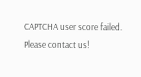CAPTCHA user score failed. Please contact us!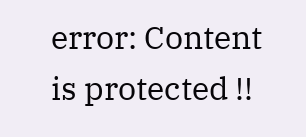error: Content is protected !!